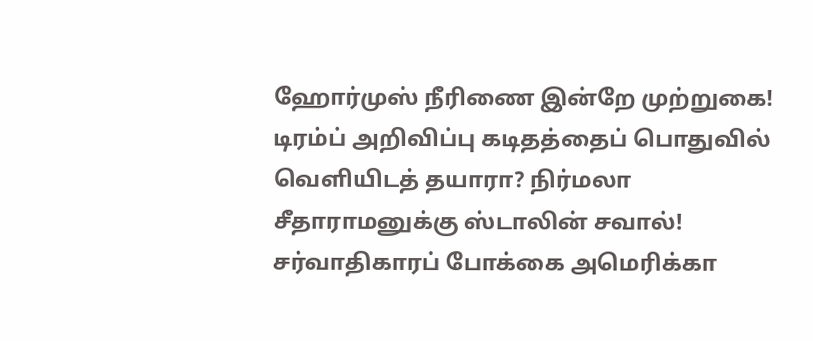ஹோர்முஸ் நீரிணை இன்றே முற்றுகை! டிரம்ப் அறிவிப்பு கடிதத்தைப் பொதுவில் வெளியிடத் தயாரா? நிர்மலா சீதாராமனுக்கு ஸ்டாலின் சவால்! சர்வாதிகாரப் போக்கை அமெரிக்கா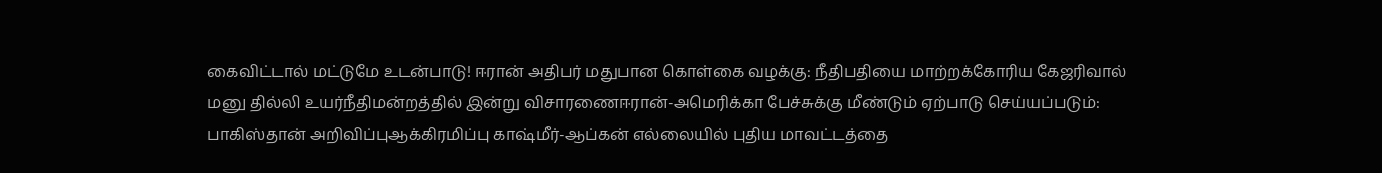கைவிட்டால் மட்டுமே உடன்பாடு! ஈரான் அதிபர் மதுபான கொள்கை வழக்கு: நீதிபதியை மாற்றக்கோரிய கேஜரிவால் மனு தில்லி உயர்நீதிமன்றத்தில் இன்று விசாரணைஈரான்-அமெரிக்கா பேச்சுக்கு மீண்டும் ஏற்பாடு செய்யப்படும்: பாகிஸ்தான் அறிவிப்புஆக்கிரமிப்பு காஷ்மீர்-ஆப்கன் எல்லையில் புதிய மாவட்டத்தை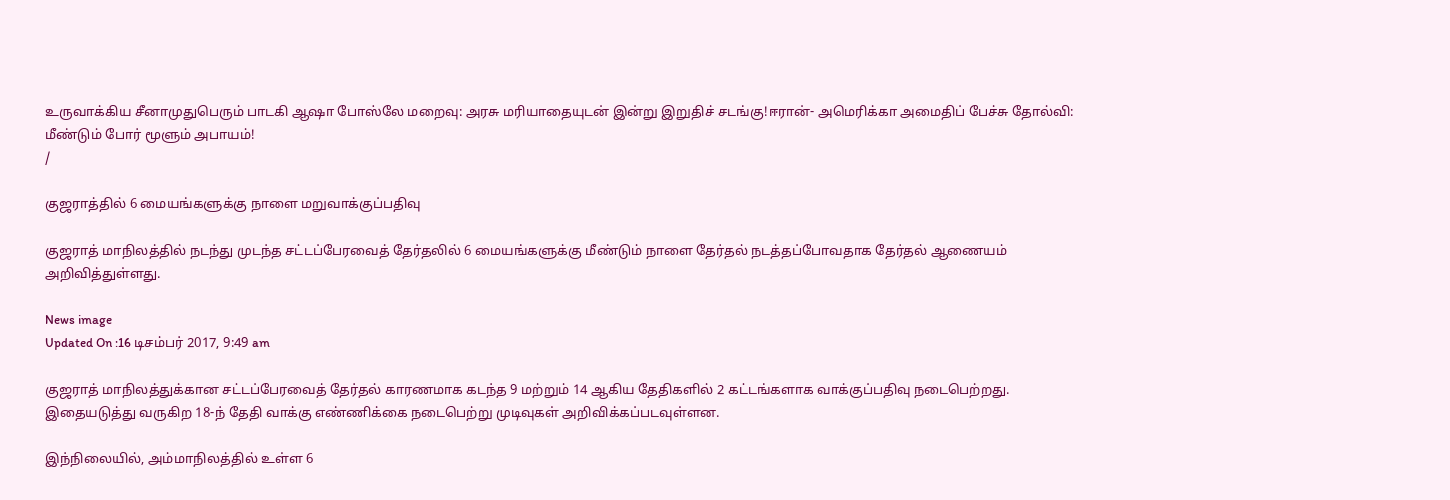உருவாக்கிய சீனாமுதுபெரும் பாடகி ஆஷா போஸ்லே மறைவு: அரசு மரியாதையுடன் இன்று இறுதிச் சடங்கு!ஈரான்- அமெரிக்கா அமைதிப் பேச்சு தோல்வி: மீண்டும் போர் மூளும் அபாயம்!
/

குஜராத்தில் 6 மையங்களுக்கு நாளை மறுவாக்குப்பதிவு

குஜராத் மாநிலத்தில் நடந்து முடந்த சட்டப்பேரவைத் தேர்தலில் 6 மையங்களுக்கு மீண்டும் நாளை தேர்தல் நடத்தப்போவதாக தேர்தல் ஆணையம் அறிவித்துள்ளது.

News image
Updated On :16 டிசம்பர் 2017, 9:49 am

குஜராத் மாநிலத்துக்கான சட்டப்பேரவைத் தேர்தல் காரணமாக கடந்த 9 மற்றும் 14 ஆகிய தேதிகளில் 2 கட்டங்களாக வாக்குப்பதிவு நடைபெற்றது. இதையடுத்து வருகிற 18-ந் தேதி வாக்கு எண்ணிக்கை நடைபெற்று முடிவுகள் அறிவிக்கப்படவுள்ளன.

இந்நிலையில், அம்மாநிலத்தில் உள்ள 6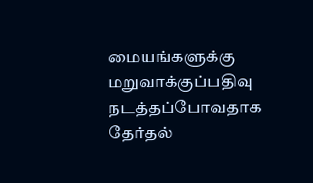மையங்களுக்கு மறுவாக்குப்பதிவு நடத்தப்போவதாக தேர்தல்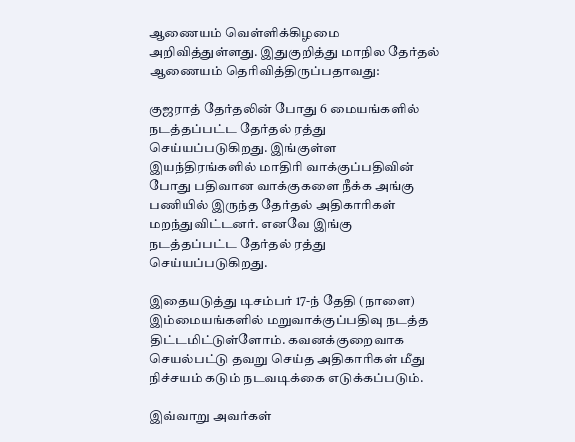ஆணையம் வெள்ளிக்கிழமை அறிவித்துள்ளது. இதுகுறித்து மாநில தேர்தல் ஆணையம் தெரிவித்திருப்பதாவது:

குஜராத் தேர்தலின் போது 6 மையங்களில் நடத்தப்பட்ட தேர்தல் ரத்து செய்யப்படுகிறது. இங்குள்ள இயந்திரங்களில் மாதிரி வாக்குப்பதிவின் போது பதிவான வாக்குகளை நீக்க அங்கு பணியில் இருந்த தேர்தல் அதிகாரிகள் மறந்துவிட்டனர். எனவே இங்கு நடத்தப்பட்ட தேர்தல் ரத்து செய்யப்படுகிறது.

இதையடுத்து டிசம்பர் 17-ந் தேதி (நாளை) இம்மையங்களில் மறுவாக்குப்பதிவு நடத்த திட்டமிட்டுள்ளோம். கவனக்குறைவாக செயல்பட்டு தவறு செய்த அதிகாரிகள் மீது நிச்சயம் கடும் நடவடிக்கை எடுக்கப்படும்.

இவ்வாறு அவர்கள்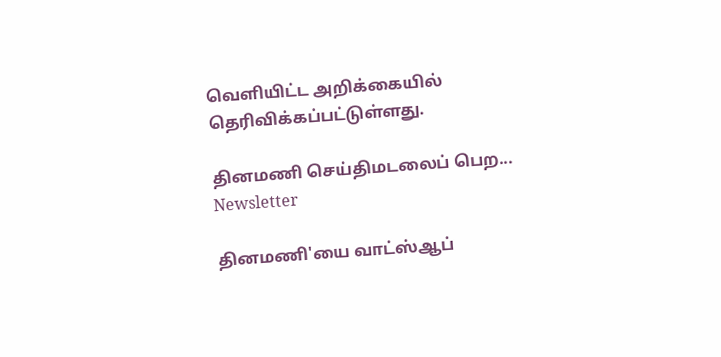வெளியிட்ட அறிக்கையில் தெரிவிக்கப்பட்டுள்ளது.

தினமணி செய்திமடலைப் பெற... Newsletter

தினமணி'யை வாட்ஸ்ஆப்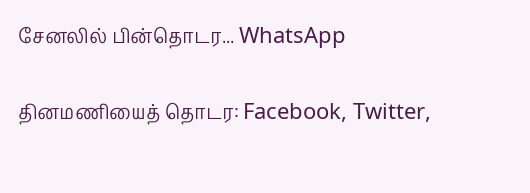சேனலில் பின்தொடர... WhatsApp

தினமணியைத் தொடர: Facebook, Twitter,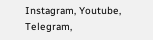Instagram, Youtube, Telegram,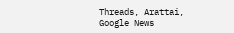Threads, Arattai, Google News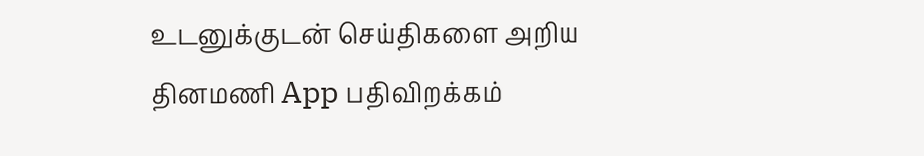உடனுக்குடன் செய்திகளை அறிய தினமணி App பதிவிறக்கம்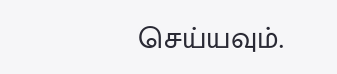செய்யவும்.